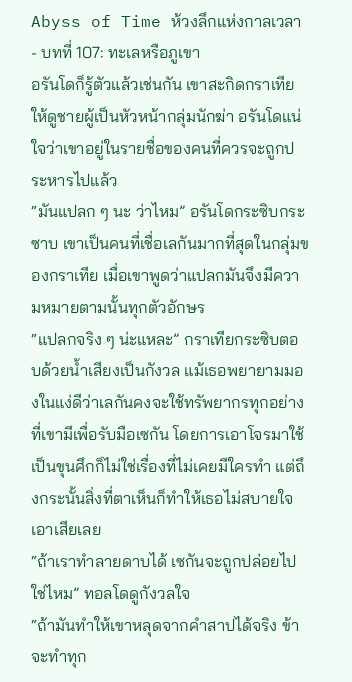Abyss of Time ห้วงลึกแห่งกาลเวลา - บทที่ 107: ทะเลหรือภูเขา
อรันโดก็รู้ตัวแล้วเช่นกัน เขาสะกิดกราเทียให้ดูชายผู้เป็นหัวหน้ากลุ่มนักฆ่า อรันโดแน่ใจว่าเขาอยู่ในรายชื่อของคนที่ควรจะถูกประหารไปแล้ว
“มันแปลก ๆ นะ ว่าไหม” อรันโดกระซิบกระซาบ เขาเป็นคนที่เชื่อเลกันมากที่สุดในกลุ่มของกราเทีย เมื่อเขาพูดว่าแปลกมันจึงมีความหมายตามนั้นทุกตัวอักษร
“แปลกจริง ๆ น่ะแหละ” กราเทียกระซิบตอบด้วยน้ำเสียงเป็นกังวล แม้เธอพยายามมองในแง่ดีว่าเลกันคงจะใช้ทรัพยากรทุกอย่างที่เขามีเพื่อรับมือเซกัน โดยการเอาโจรมาใช้เป็นขุนศึกก็ไม่ใช่เรื่องที่ไม่เคยมีใครทำ แต่ถึงกระนั้นสิ่งที่ตาเห็นก็ทำให้เธอไม่สบายใจเอาเสียเลย
“ถ้าเราทำลายดาบได้ เซกันจะถูกปล่อยไปใช่ไหม” ทอลโดดูกังวลใจ
“ถ้ามันทำให้เขาหลุดจากคำสาปได้จริง ข้าจะทำทุก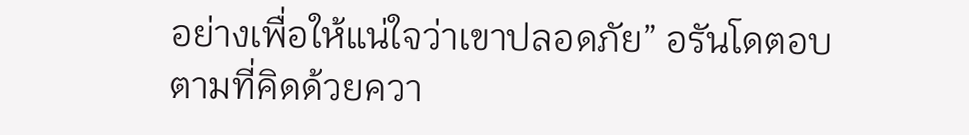อย่างเพื่อให้แน่ใจว่าเขาปลอดภัย” อรันโดตอบตามที่คิดด้วยควา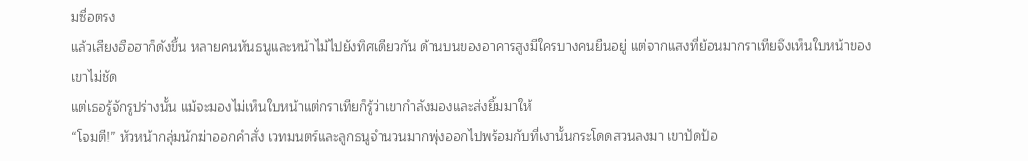มซื่อตรง
แล้วเสียงฮือฮาก็ดังขึ้น หลายคนหันธนูและหน้าไม้ไปยังทิศเดียวกัน ด้านบนของอาคารสูงมีใครบางคนยืนอยู่ แต่จากแสงที่ย้อนมากราเทียจึงเห็นใบหน้าของเขาไม่ชัด
แต่เธอรู้จักรูปร่างนั้น แม้จะมองไม่เห็นใบหน้าแต่กราเทียก็รู้ว่าเขากำลังมองและส่งยิ้มมาให้
“โจมตี!” หัวหน้ากลุ่มนักฆ่าออกคำสั่ง เวทมนตร์และลูกธนูจำนวนมากพุ่งออกไปพร้อมกับที่เงานั้นกระโดดสวนลงมา เขาปัดป้อ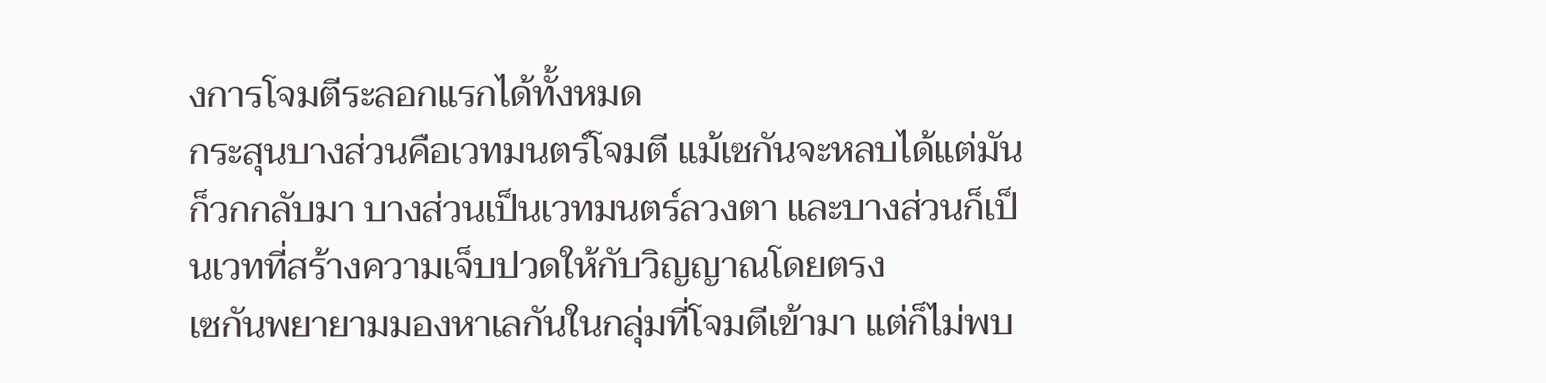งการโจมตีระลอกแรกได้ทั้งหมด
กระสุนบางส่วนคือเวทมนตร์โจมตี แม้เซกันจะหลบได้แต่มันก็วกกลับมา บางส่วนเป็นเวทมนตร์ลวงตา และบางส่วนก็เป็นเวทที่สร้างความเจ็บปวดให้กับวิญญาณโดยตรง
เซกันพยายามมองหาเลกันในกลุ่มที่โจมตีเข้ามา แต่ก็ไม่พบ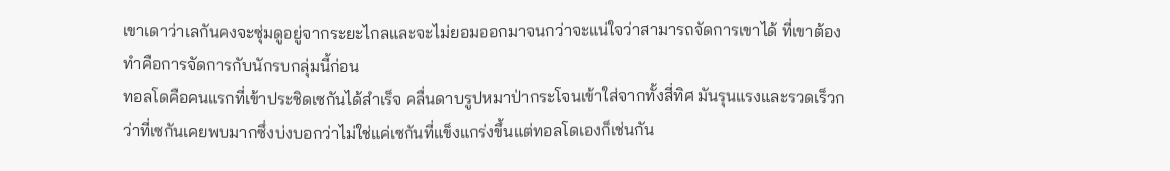เขาเดาว่าเลกันคงจะซุ่มดูอยู่จากระยะไกลและจะไม่ยอมออกมาจนกว่าจะแน่ใจว่าสามารถจัดการเขาได้ ที่เขาต้องทำคือการจัดการกับนักรบกลุ่มนี้ก่อน
ทอลโดคือคนแรกที่เข้าประชิดเซกันได้สำเร็จ คลื่นดาบรูปหมาป่ากระโจนเข้าใส่จากทั้งสี่ทิศ มันรุนแรงและรวดเร็วกว่าที่เซกันเคยพบมากซึ่งบ่งบอกว่าไม่ใช่แค่เซกันที่แข็งแกร่งขึ้นแต่ทอลโดเองก็เช่นกัน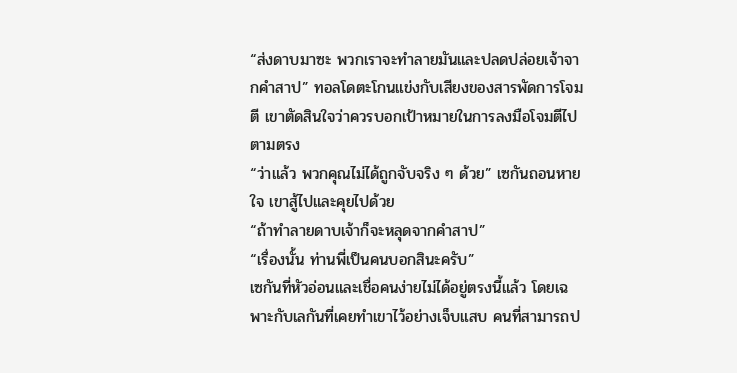“ส่งดาบมาซะ พวกเราจะทำลายมันและปลดปล่อยเจ้าจากคำสาป” ทอลโดตะโกนแข่งกับเสียงของสารพัดการโจมตี เขาตัดสินใจว่าควรบอกเป้าหมายในการลงมือโจมตีไปตามตรง
“ว่าแล้ว พวกคุณไม่ได้ถูกจับจริง ๆ ด้วย” เซกันถอนหายใจ เขาสู้ไปและคุยไปด้วย
“ถ้าทำลายดาบเจ้าก็จะหลุดจากคำสาป”
“เรื่องนั้น ท่านพี่เป็นคนบอกสินะครับ”
เซกันที่หัวอ่อนและเชื่อคนง่ายไม่ได้อยู่ตรงนี้แล้ว โดยเฉพาะกับเลกันที่เคยทำเขาไว้อย่างเจ็บแสบ คนที่สามารถป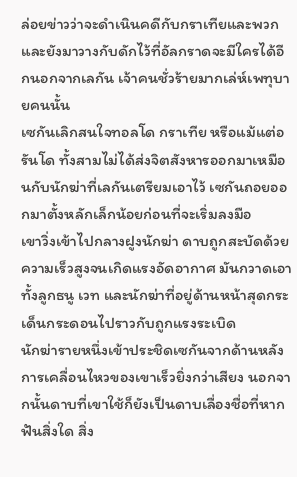ล่อยข่าวว่าจะดำเนินคดีกับกราเทียและพวก และยังมาวางกับดักไว้ที่อัลกราดจะมีใครได้อีกนอกจากเลกัน เจ้าคนชั่วร้ายมากเล่ห์เพทุบายคนนั้น
เซกันเลิกสนใจทอลโด กราเทีย หรือแม้แต่อรันโด ทั้งสามไม่ได้ส่งจิตสังหารออกมาเหมือนกับนักฆ่าที่เลกันเตรียมเอาไว้ เซกันถอยออกมาตั้งหลักเล็กน้อยก่อนที่จะเริ่มลงมือ
เขาวิ่งเข้าไปกลางฝูงนักฆ่า ดาบถูกสะบัดด้วยความเร็วสูงจนเกิดแรงอัดอากาศ มันกวาดเอาทั้งลูกธนู เวท และนักฆ่าที่อยู่ด้านหน้าสุดกระเด็นกระดอนไปราวกับถูกแรงระเบิด
นักฆ่ารายหนึ่งเข้าประชิดเซกันจากด้านหลัง การเคลื่อนไหวของเขาเร็วยิ่งกว่าเสียง นอกจากนั้นดาบที่เขาใช้ก็ยังเป็นดาบเลื่องชื่อที่หากฟันสิ่งใด สิ่ง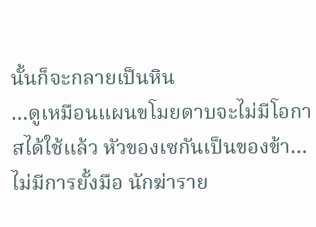นั้นก็จะกลายเป็นหิน
…ดูเหมือนแผนขโมยดาบจะไม่มีโอกาสได้ใช้แล้ว หัวของเซกันเป็นของข้า…
ไม่มีการยั้งมือ นักฆ่าราย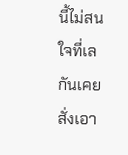นี้ไม่สนใจที่เลกันเคยสั่งเอา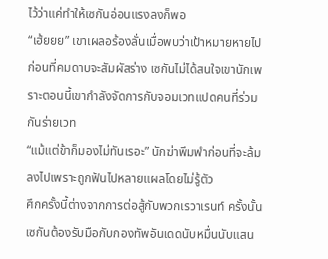ไว้ว่าแค่ทำให้เซกันอ่อนแรงลงก็พอ
“เฮ้ยยย” เขาเผลอร้องลั่นเมื่อพบว่าเป้าหมายหายไปก่อนที่คมดาบจะสัมผัสร่าง เซกันไม่ได้สนใจเขานักเพราะตอนนี้เขากำลังจัดการกับจอมเวทแปดคนที่ร่วมกันร่ายเวท
“แม้แต่ข้าก็มองไม่ทันเรอะ” นักฆ่าพึมพำก่อนที่จะล้มลงไปเพราะถูกฟันไปหลายแผลโดยไม่รู้ตัว
ศึกครั้งนี้ต่างจากการต่อสู้กับพวกเรวาเรนท์ ครั้งนั้นเซกันต้องรับมือกับกองทัพอันเดดนับหมื่นนับแสน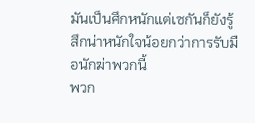มันเป็นศึกหนักแต่เซกันก็ยังรู้สึกน่าหนักใจน้อยกว่าการรับมือนักฆ่าพวกนี้
พวก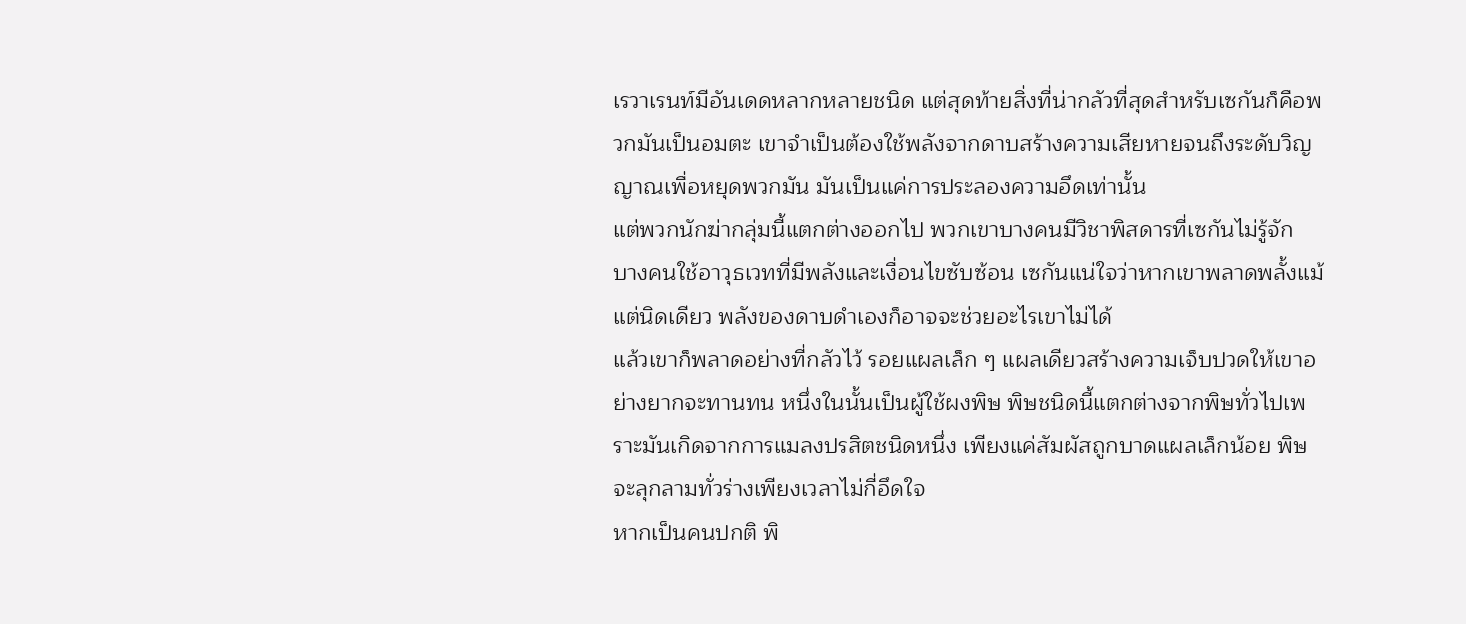เรวาเรนท์มีอันเดดหลากหลายชนิด แต่สุดท้ายสิ่งที่น่ากลัวที่สุดสำหรับเซกันก็คือพวกมันเป็นอมตะ เขาจำเป็นต้องใช้พลังจากดาบสร้างความเสียหายจนถึงระดับวิญญาณเพื่อหยุดพวกมัน มันเป็นแค่การประลองความอึดเท่านั้น
แต่พวกนักฆ่ากลุ่มนี้แตกต่างออกไป พวกเขาบางคนมีวิชาพิสดารที่เซกันไม่รู้จัก บางคนใช้อาวุธเวทที่มีพลังและเงื่อนไขซับซ้อน เซกันแน่ใจว่าหากเขาพลาดพลั้งแม้แต่นิดเดียว พลังของดาบดำเองก็อาจจะช่วยอะไรเขาไม่ได้
แล้วเขาก็พลาดอย่างที่กลัวไว้ รอยแผลเล็ก ๆ แผลเดียวสร้างความเจ็บปวดให้เขาอย่างยากจะทานทน หนึ่งในนั้นเป็นผู้ใช้ผงพิษ พิษชนิดนี้แตกต่างจากพิษทั่วไปเพราะมันเกิดจากการแมลงปรสิตชนิดหนึ่ง เพียงแค่สัมผัสถูกบาดแผลเล็กน้อย พิษจะลุกลามทั่วร่างเพียงเวลาไม่กี่อึดใจ
หากเป็นคนปกติ พิ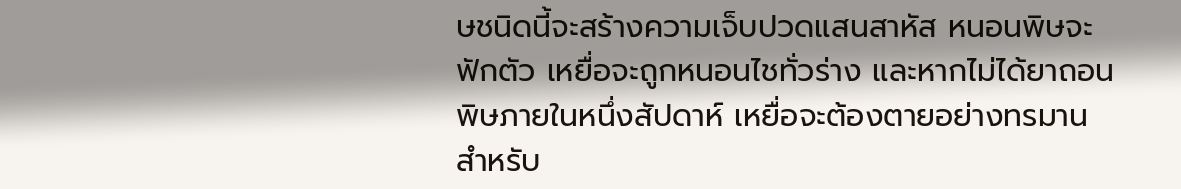ษชนิดนี้จะสร้างความเจ็บปวดแสนสาหัส หนอนพิษจะฟักตัว เหยื่อจะถูกหนอนไชทั่วร่าง และหากไม่ได้ยาถอนพิษภายในหนึ่งสัปดาห์ เหยื่อจะต้องตายอย่างทรมาน
สำหรับ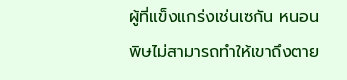ผู้ที่แข็งแกร่งเช่นเซกัน หนอนพิษไม่สามารถทำให้เขาถึงตาย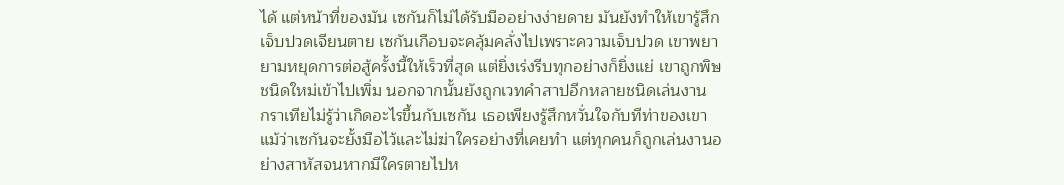ได้ แต่หน้าที่ของมัน เซกันก็ไม่ได้รับมืออย่างง่ายดาย มันยังทำให้เขารู้สึกเจ็บปวดเจียนตาย เซกันเกือบจะคลุ้มคลั่งไปเพราะความเจ็บปวด เขาพยายามหยุดการต่อสู้ครั้งนี้ให้เร็วที่สุด แต่ยิ่งเร่งรีบทุกอย่างก็ยิ่งแย่ เขาถูกพิษชนิดใหม่เข้าไปเพิ่ม นอกจากนั้นยังถูกเวทคำสาปอีกหลายชนิดเล่นงาน
กราเทียไม่รู้ว่าเกิดอะไรขึ้นกับเซกัน เธอเพียงรู้สึกหวั่นใจกับทีท่าของเขา แม้ว่าเซกันจะยั้งมือไว้และไม่ฆ่าใครอย่างที่เคยทำ แต่ทุกคนก็ถูกเล่นงานอย่างสาหัสจนหากมีใครตายไปห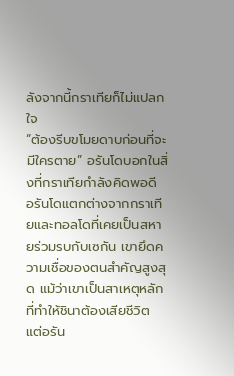ลังจากนี้กราเทียก็ไม่แปลกใจ
“ต้องรีบขโมยดาบก่อนที่จะมีใครตาย” อรันโดบอกในสิ่งที่กราเทียกำลังคิดพอดี
อรันโดแตกต่างจากกราเทียและทอลโดที่เคยเป็นสหายร่วมรบกับเซกัน เขายึดความเชื่อของตนสำคัญสูงสุด แม้ว่าเขาเป็นสาเหตุหลักที่ทำให้ชินาต้องเสียชีวิต แต่อรัน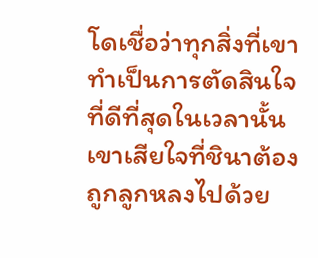โดเชื่อว่าทุกสิ่งที่เขาทำเป็นการตัดสินใจที่ดีที่สุดในเวลานั้น เขาเสียใจที่ชินาต้องถูกลูกหลงไปด้วย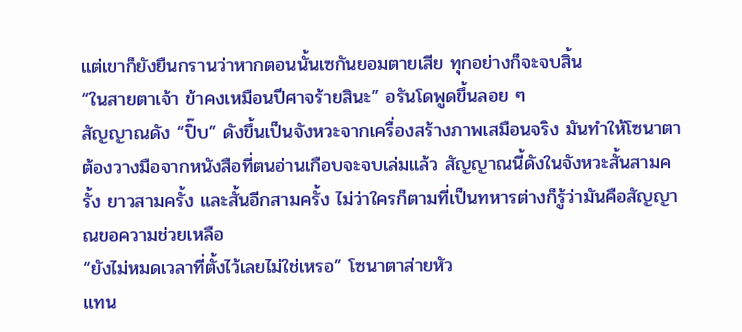แต่เขาก็ยังยืนกรานว่าหากตอนนั้นเซกันยอมตายเสีย ทุกอย่างก็จะจบสิ้น
“ในสายตาเจ้า ข้าคงเหมือนปีศาจร้ายสินะ” อรันโดพูดขึ้นลอย ๆ
สัญญาณดัง “ปิ๊บ” ดังขึ้นเป็นจังหวะจากเครื่องสร้างภาพเสมือนจริง มันทำให้โซนาตาต้องวางมือจากหนังสือที่ตนอ่านเกือบจะจบเล่มแล้ว สัญญาณนี้ดังในจังหวะสั้นสามครั้ง ยาวสามครั้ง และสั้นอีกสามครั้ง ไม่ว่าใครก็ตามที่เป็นทหารต่างก็รู้ว่ามันคือสัญญาณขอความช่วยเหลือ
“ยังไม่หมดเวลาที่ตั้งไว้เลยไม่ใช่เหรอ” โซนาตาส่ายหัว
แทน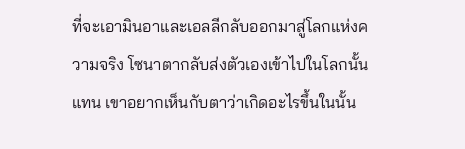ที่จะเอามินอาและเอลลีกลับออกมาสู่โลกแห่งความจริง โซนาตากลับส่งตัวเองเข้าไปในโลกนั้นแทน เขาอยากเห็นกับตาว่าเกิดอะไรขึ้นในนั้น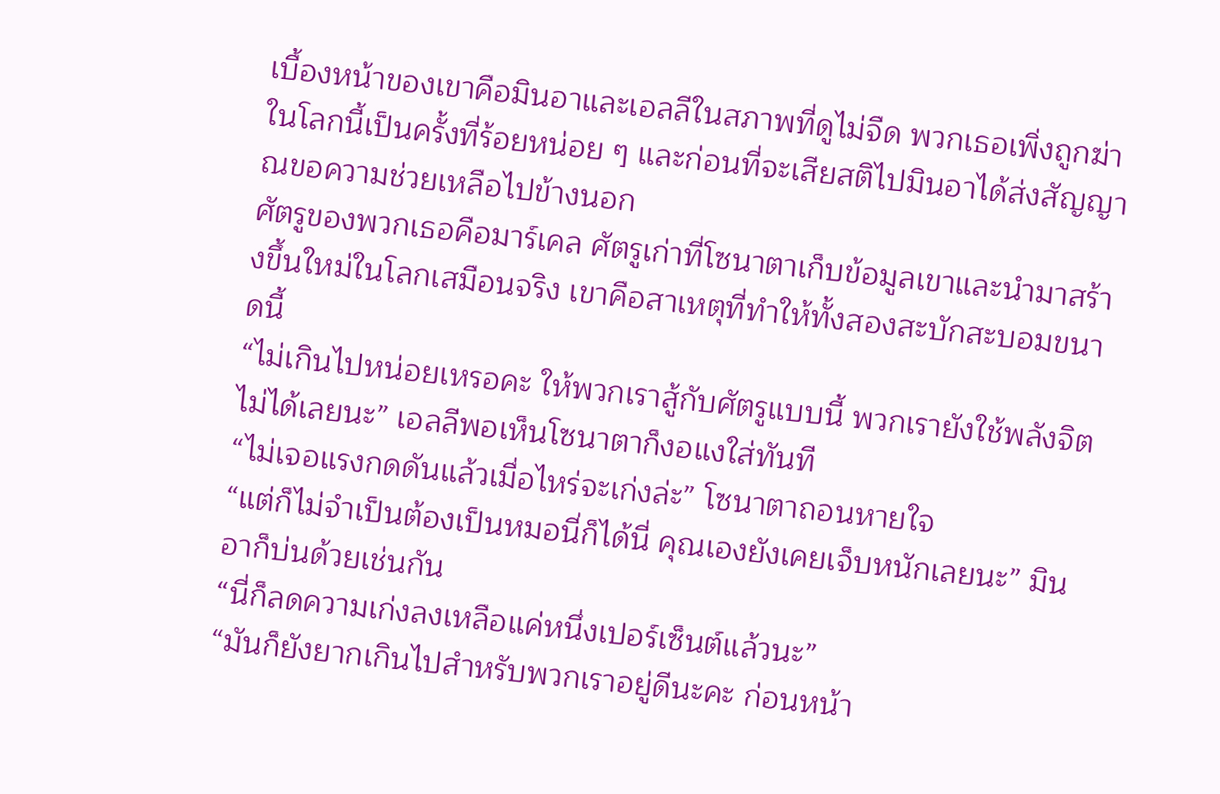เบื้องหน้าของเขาคือมินอาและเอลลีในสภาพที่ดูไม่จืด พวกเธอเพิ่งถูกฆ่าในโลกนี้เป็นครั้งที่ร้อยหน่อย ๆ และก่อนที่จะเสียสติไปมินอาได้ส่งสัญญาณขอความช่วยเหลือไปข้างนอก
ศัตรูของพวกเธอคือมาร์เคล ศัตรูเก่าที่โซนาตาเก็บข้อมูลเขาและนำมาสร้างขึ้นใหม่ในโลกเสมือนจริง เขาคือสาเหตุที่ทำให้ทั้งสองสะบักสะบอมขนาดนี้
“ไม่เกินไปหน่อยเหรอคะ ให้พวกเราสู้กับศัตรูแบบนี้ พวกเรายังใช้พลังจิตไม่ได้เลยนะ” เอลลีพอเห็นโซนาตาก็งอแงใส่ทันที
“ไม่เจอแรงกดดันแล้วเมื่อไหร่จะเก่งล่ะ” โซนาตาถอนหายใจ
“แต่ก็ไม่จำเป็นต้องเป็นหมอนี่ก็ได้นี่ คุณเองยังเคยเจ็บหนักเลยนะ” มินอาก็บ่นด้วยเช่นกัน
“นี่ก็ลดความเก่งลงเหลือแค่หนึ่งเปอร์เซ็นต์แล้วนะ”
“มันก็ยังยากเกินไปสำหรับพวกเราอยู่ดีนะคะ ก่อนหน้า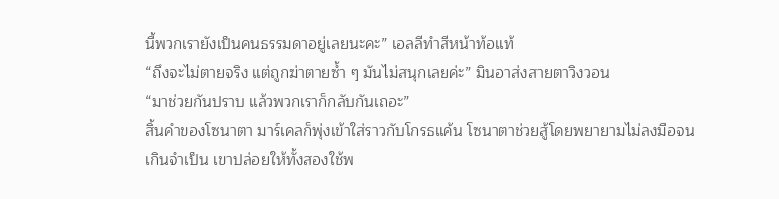นี้พวกเรายังเป็นคนธรรมดาอยู่เลยนะคะ” เอลลีทำสีหน้าท้อแท้
“ถึงจะไม่ตายจริง แต่ถูกฆ่าตายซ้ำ ๆ มันไม่สนุกเลยค่ะ” มินอาส่งสายตาวิงวอน
“มาช่วยกันปราบ แล้วพวกเราก็กลับกันเถอะ”
สิ้นคำของโซนาตา มาร์เคลก็พุ่งเข้าใส่ราวกับโกรธแค้น โซนาตาช่วยสู้โดยพยายามไม่ลงมือจนเกินจำเป็น เขาปล่อยให้ทั้งสองใช้พ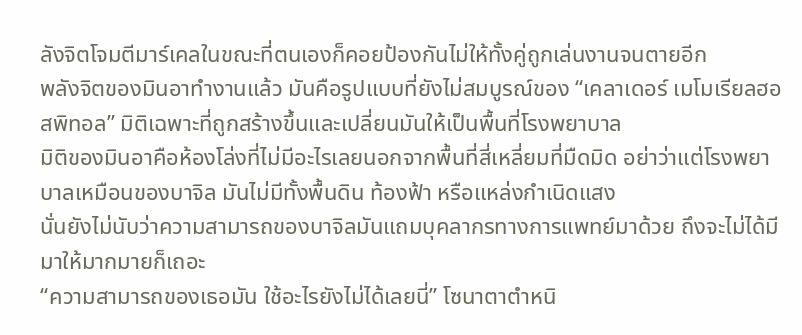ลังจิตโจมตีมาร์เคลในขณะที่ตนเองก็คอยป้องกันไม่ให้ทั้งคู่ถูกเล่นงานจนตายอีก
พลังจิตของมินอาทำงานแล้ว มันคือรูปแบบที่ยังไม่สมบูรณ์ของ “เคลาเดอร์ เมโมเรียลฮอสพิทอล” มิติเฉพาะที่ถูกสร้างขึ้นและเปลี่ยนมันให้เป็นพื้นที่โรงพยาบาล
มิติของมินอาคือห้องโล่งที่ไม่มีอะไรเลยนอกจากพื้นที่สี่เหลี่ยมที่มืดมิด อย่าว่าแต่โรงพยาบาลเหมือนของบาจิล มันไม่มีทั้งพื้นดิน ท้องฟ้า หรือแหล่งกำเนิดแสง
นั่นยังไม่นับว่าความสามารถของบาจิลมันแถมบุคลากรทางการแพทย์มาด้วย ถึงจะไม่ได้มีมาให้มากมายก็เถอะ
“ความสามารถของเธอมัน ใช้อะไรยังไม่ได้เลยนี่” โซนาตาตำหนิ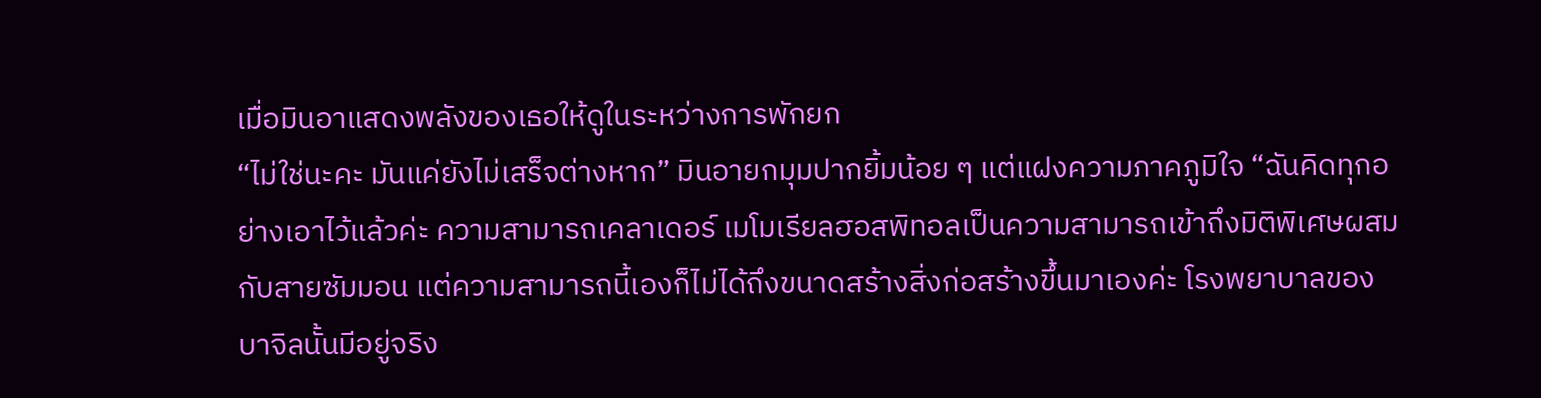เมื่อมินอาแสดงพลังของเธอให้ดูในระหว่างการพักยก
“ไม่ใช่นะคะ มันแค่ยังไม่เสร็จต่างหาก” มินอายกมุมปากยิ้มน้อย ๆ แต่แฝงความภาคภูมิใจ “ฉันคิดทุกอย่างเอาไว้แล้วค่ะ ความสามารถเคลาเดอร์ เมโมเรียลฮอสพิทอลเป็นความสามารถเข้าถึงมิติพิเศษผสมกับสายซัมมอน แต่ความสามารถนี้เองก็ไม่ได้ถึงขนาดสร้างสิ่งก่อสร้างขึ้นมาเองค่ะ โรงพยาบาลของบาจิลนั้นมีอยู่จริง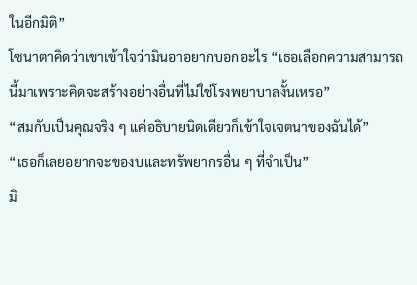ในอีกมิติ”
โซนาตาคิดว่าเขาเข้าใจว่ามินอาอยากบอกอะไร “เธอเลือกความสามารถนี้มาเพราะคิดจะสร้างอย่างอื่นที่ไม่ใช่โรงพยาบาลงั้นเหรอ”
“สมกับเป็นคุณจริง ๆ แค่อธิบายนิดเดียวก็เข้าใจเจตนาของฉันได้”
“เธอก็เลยอยากจะของบและทรัพยากรอื่น ๆ ที่จำเป็น”
มิ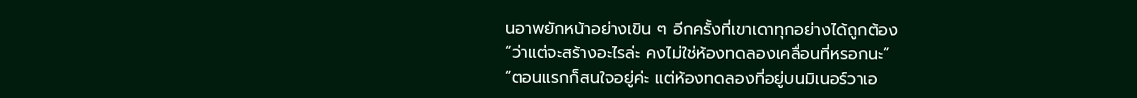นอาพยักหน้าอย่างเขิน ๆ อีกครั้งที่เขาเดาทุกอย่างได้ถูกต้อง
“ว่าแต่จะสร้างอะไรล่ะ คงไม่ใช่ห้องทดลองเคลื่อนที่หรอกนะ”
“ตอนแรกก็สนใจอยู่ค่ะ แต่ห้องทดลองที่อยู่บนมิเนอร์วาเอ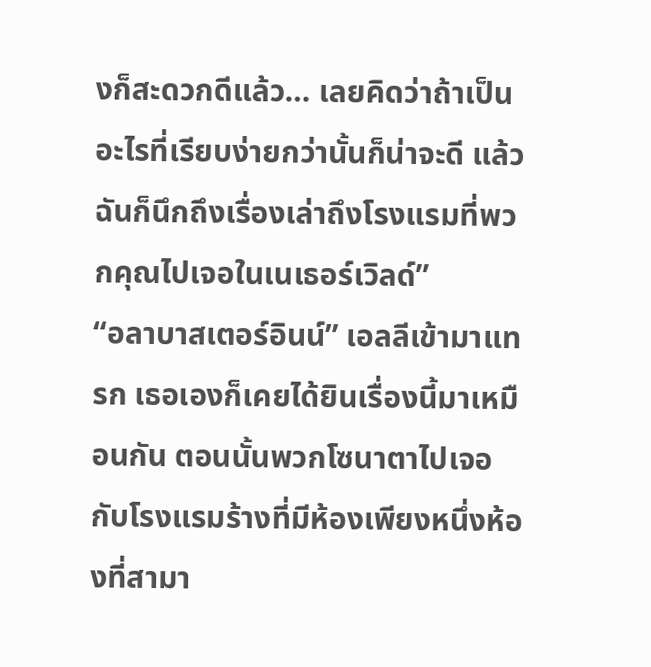งก็สะดวกดีแล้ว… เลยคิดว่าถ้าเป็นอะไรที่เรียบง่ายกว่านั้นก็น่าจะดี แล้วฉันก็นึกถึงเรื่องเล่าถึงโรงแรมที่พวกคุณไปเจอในเนเธอร์เวิลด์”
“อลาบาสเตอร์อินน์” เอลลีเข้ามาแทรก เธอเองก็เคยได้ยินเรื่องนี้มาเหมือนกัน ตอนนั้นพวกโซนาตาไปเจอกับโรงแรมร้างที่มีห้องเพียงหนึ่งห้องที่สามา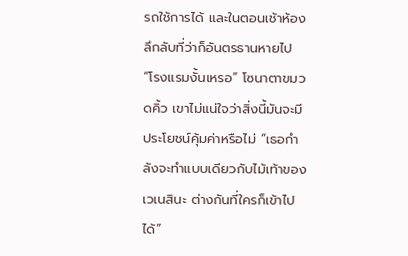รถใช้การได้ และในตอนเช้าห้องลึกลับที่ว่าก็อันตรธานหายไป
“โรงแรมงั้นเหรอ” โซนาตาขมวดคิ้ว เขาไม่แน่ใจว่าสิ่งนี้มันจะมีประโยชน์คุ้มค่าหรือไม่ “เธอกำลังจะทำแบบเดียวกับไม้เท้าของเวเนสินะ ต่างกันที่ใครก็เข้าไปได้”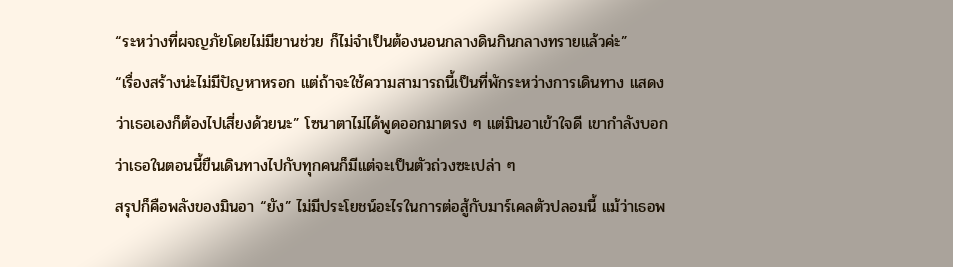“ระหว่างที่ผจญภัยโดยไม่มียานช่วย ก็ไม่จำเป็นต้องนอนกลางดินกินกลางทรายแล้วค่ะ”
“เรื่องสร้างน่ะไม่มีปัญหาหรอก แต่ถ้าจะใช้ความสามารถนี้เป็นที่พักระหว่างการเดินทาง แสดงว่าเธอเองก็ต้องไปเสี่ยงด้วยนะ” โซนาตาไม่ได้พูดออกมาตรง ๆ แต่มินอาเข้าใจดี เขากำลังบอกว่าเธอในตอนนี้ขืนเดินทางไปกับทุกคนก็มีแต่จะเป็นตัวถ่วงซะเปล่า ๆ
สรุปก็คือพลังของมินอา “ยัง” ไม่มีประโยชน์อะไรในการต่อสู้กับมาร์เคลตัวปลอมนี้ แม้ว่าเธอพ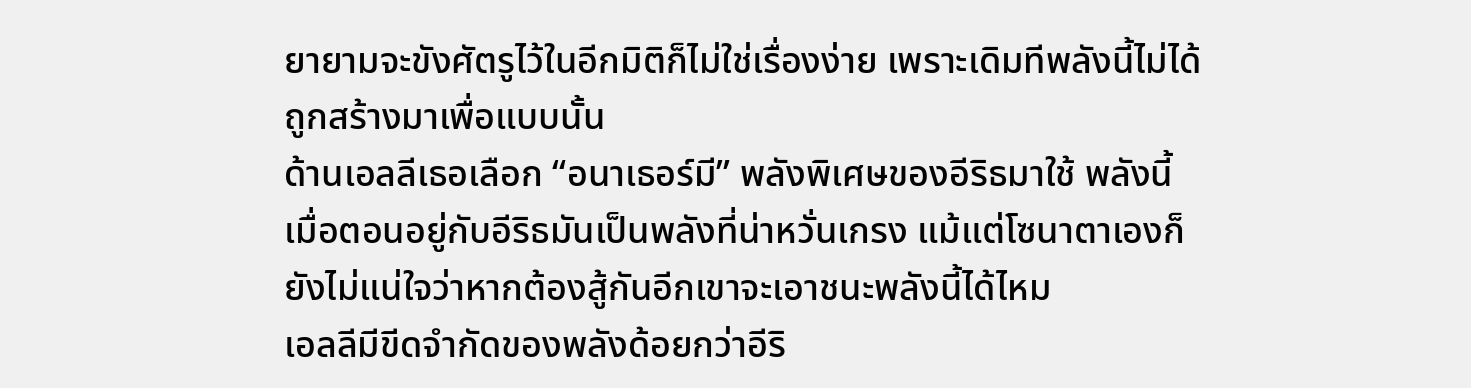ยายามจะขังศัตรูไว้ในอีกมิติก็ไม่ใช่เรื่องง่าย เพราะเดิมทีพลังนี้ไม่ได้ถูกสร้างมาเพื่อแบบนั้น
ด้านเอลลีเธอเลือก “อนาเธอร์มี” พลังพิเศษของอีริธมาใช้ พลังนี้เมื่อตอนอยู่กับอีริธมันเป็นพลังที่น่าหวั่นเกรง แม้แต่โซนาตาเองก็ยังไม่แน่ใจว่าหากต้องสู้กันอีกเขาจะเอาชนะพลังนี้ได้ไหม
เอลลีมีขีดจำกัดของพลังด้อยกว่าอีริ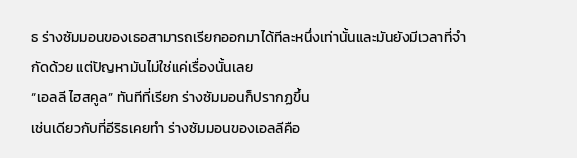ธ ร่างซัมมอนของเธอสามารถเรียกออกมาได้ทีละหนึ่งเท่านั้นและมันยังมีเวลาที่จำกัดด้วย แต่ปัญหามันไม่ใช่แค่เรื่องนั้นเลย
“เอลลี ไฮสคูล” ทันทีที่เรียก ร่างซัมมอนก็ปรากฏขึ้น
เช่นเดียวกับที่อีริธเคยทำ ร่างซัมมอนของเอลลีคือ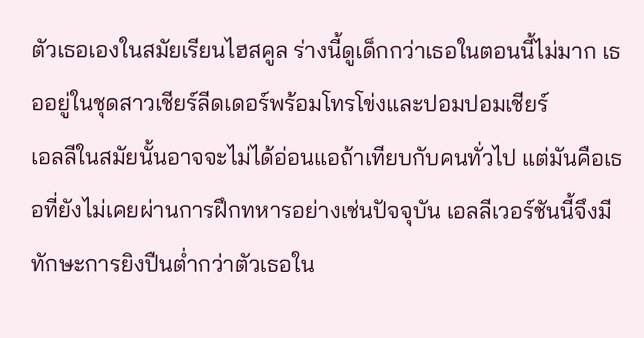ตัวเธอเองในสมัยเรียนไฮสคูล ร่างนี้ดูเด็กกว่าเธอในตอนนี้ไม่มาก เธออยู่ในชุดสาวเชียร์ลีดเดอร์พร้อมโทรโข่งและปอมปอมเชียร์
เอลลีในสมัยนั้นอาจจะไม่ได้อ่อนแอถ้าเทียบกับคนทั่วไป แต่มันคือเธอที่ยังไม่เคยผ่านการฝึกทหารอย่างเช่นปัจจุบัน เอลลีเวอร์ชันนี้จึงมีทักษะการยิงปืนต่ำกว่าตัวเธอใน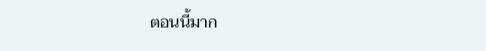ตอนนี้มาก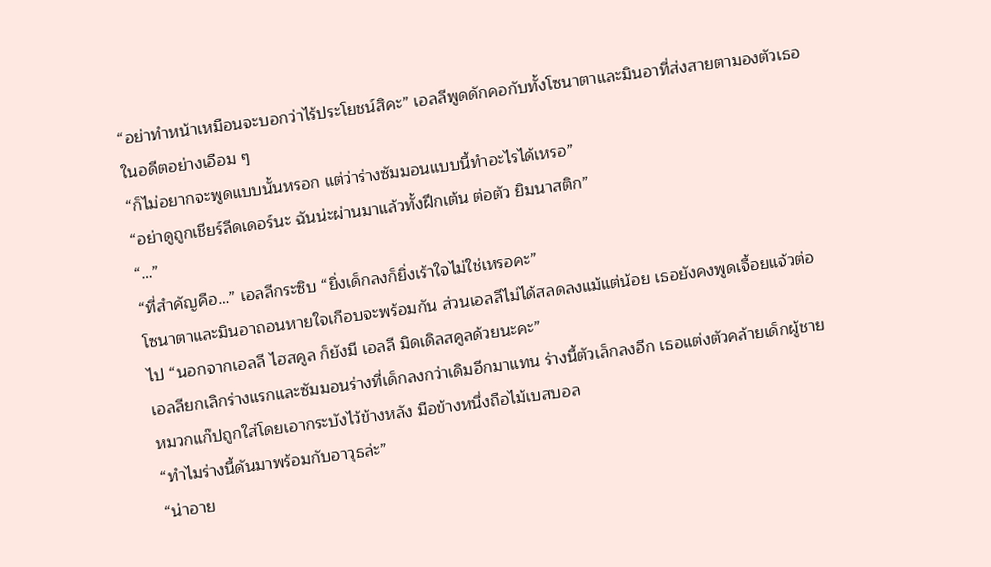“อย่าทำหน้าเหมือนจะบอกว่าไร้ประโยชน์สิคะ” เอลลีพูดดักคอกับทั้งโซนาตาและมินอาที่ส่งสายตามองตัวเธอในอดีตอย่างเอือม ๆ
“ก็ไม่อยากจะพูดแบบนั้นหรอก แต่ว่าร่างซัมมอนแบบนี้ทำอะไรได้เหรอ”
“อย่าดูถูกเชียร์ลีดเดอร์นะ ฉันน่ะผ่านมาแล้วทั้งฝึกเต้น ต่อตัว ยิมนาสติก”
“…”
“ที่สำคัญคือ…” เอลลีกระซิบ “ยิ่งเด็กลงก็ยิ่งเร้าใจไม่ใช่เหรอคะ”
โซนาตาและมินอาถอนหายใจเกือบจะพร้อมกัน ส่วนเอลลีไม่ได้สลดลงแม้แต่น้อย เธอยังคงพูดเจื้อยแจ้วต่อไป “นอกจากเอลลี ไฮสคูล ก็ยังมี เอลลี มิดเดิลสคูลด้วยนะคะ”
เอลลียกเลิกร่างแรกและซัมมอนร่างที่เด็กลงกว่าเดิมอีกมาแทน ร่างนี้ตัวเล็กลงอีก เธอแต่งตัวคล้ายเด็กผู้ชาย หมวกแก๊ปถูกใส่โดยเอากระบังไว้ข้างหลัง มือข้างหนึ่งถือไม้เบสบอล
“ทำไมร่างนี้ดันมาพร้อมกับอาวุธล่ะ”
“น่าอาย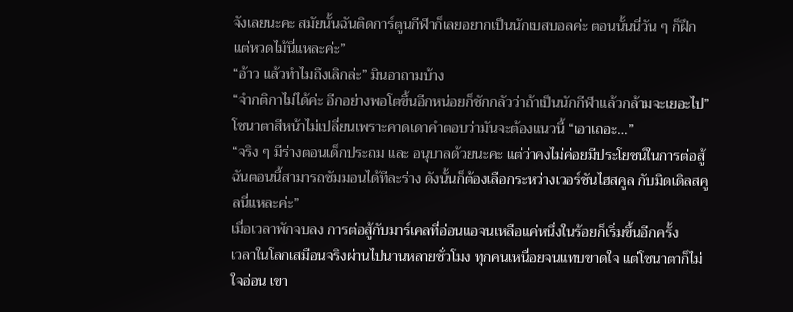จังเลยนะคะ สมัยนั้นฉันติดการ์ตูนกีฬาก็เลยอยากเป็นนักเบสบอลค่ะ ตอนนั้นนี่วัน ๆ ก็ฝึกแต่หวดไม้นี่แหละค่ะ”
“อ้าว แล้วทำไมถึงเลิกล่ะ” มินอาถามบ้าง
“จำกติกาไม่ได้ค่ะ อีกอย่างพอโตขึ้นอีกหน่อยก็ชักกลัวว่าถ้าเป็นนักกีฬาแล้วกล้ามจะเยอะไป”
โซนาตาสีหน้าไม่เปลี่ยนเพราะคาดเดาคำตอบว่ามันจะต้องแนวนี้ “เอาเถอะ…”
“จริง ๆ มีร่างตอนเด็กประถม และ อนุบาลด้วยนะคะ แต่ว่าคงไม่ค่อยมีประโยชน์ในการต่อสู้ ฉันตอนนี้สามารถซัมมอนได้ทีละร่าง ดังนั้นก็ต้องเลือกระหว่างเวอร์ชันไฮสคูล กับมิดเดิลสคูลนี่แหละค่ะ”
เมื่อเวลาพักจบลง การต่อสู้กับมาร์เคลที่อ่อนแอจนเหลือแค่หนึ่งในร้อยก็เริ่มขึ้นอีกครั้ง
เวลาในโลกเสมือนจริงผ่านไปนานหลายชั่วโมง ทุกคนเหนื่อยจนแทบขาดใจ แต่โซนาตาก็ไม่ใจอ่อน เขา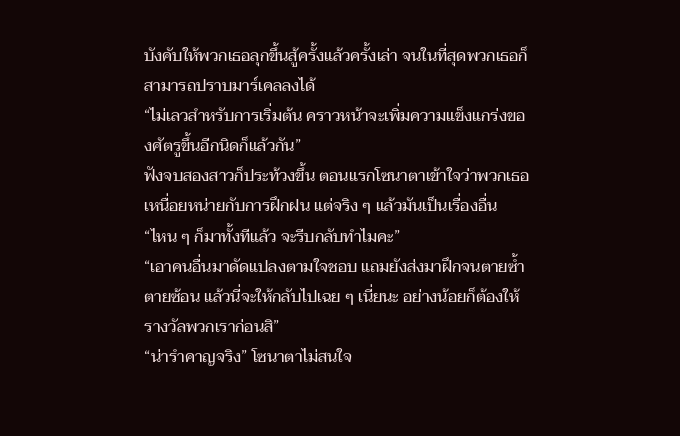บังคับให้พวกเธอลุกขึ้นสู้ครั้งแล้วครั้งเล่า จนในที่สุดพวกเธอก็สามารถปราบมาร์เคลลงได้
“ไม่เลวสำหรับการเริ่มต้น คราวหน้าจะเพิ่มความแข็งแกร่งของศัตรูขึ้นอีกนิดก็แล้วกัน”
ฟังจบสองสาวก็ประท้วงขึ้น ตอนแรกโซนาตาเข้าใจว่าพวกเธอเหนื่อยหน่ายกับการฝึกฝน แต่จริง ๆ แล้วมันเป็นเรื่องอื่น
“ไหน ๆ ก็มาทั้งทีแล้ว จะรีบกลับทำไมคะ”
“เอาคนอื่นมาดัดแปลงตามใจชอบ แถมยังส่งมาฝึกจนตายซ้ำตายซ้อน แล้วนี่จะให้กลับไปเฉย ๆ เนี่ยนะ อย่างน้อยก็ต้องให้รางวัลพวกเราก่อนสิ”
“น่ารำคาญจริง” โซนาตาไม่สนใจ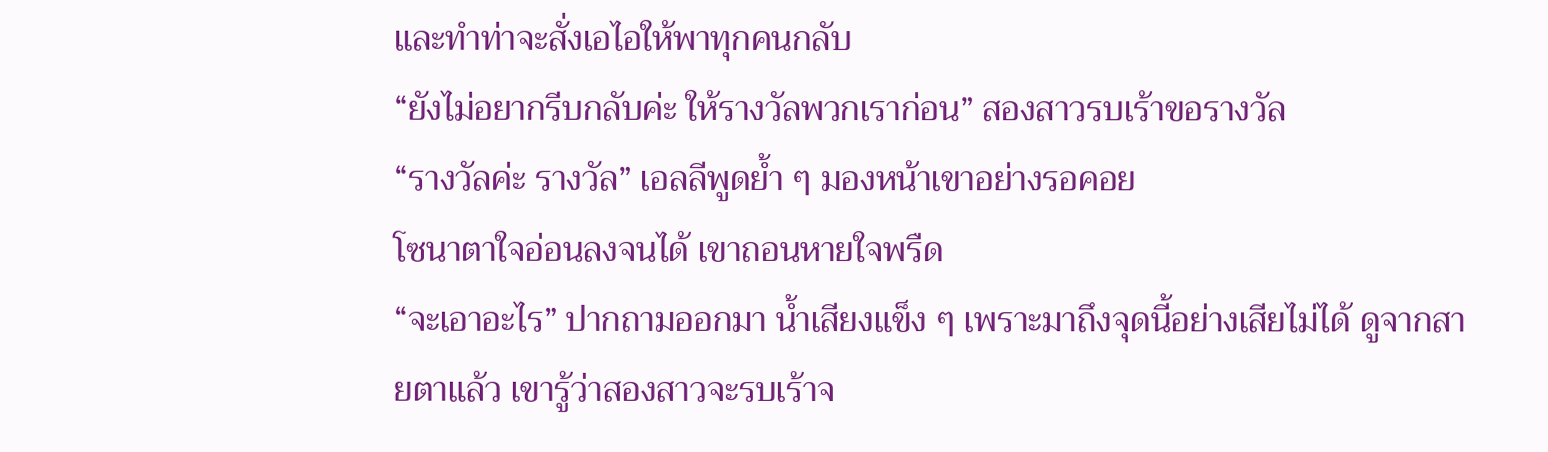และทำท่าจะสั่งเอไอให้พาทุกคนกลับ
“ยังไม่อยากรีบกลับค่ะ ให้รางวัลพวกเราก่อน” สองสาวรบเร้าขอรางวัล
“รางวัลค่ะ รางวัล” เอลลีพูดย้ำ ๆ มองหน้าเขาอย่างรอคอย
โซนาตาใจอ่อนลงจนได้ เขาถอนหายใจพรืด
“จะเอาอะไร” ปากถามออกมา น้ำเสียงแข็ง ๆ เพราะมาถึงจุดนี้อย่างเสียไม่ได้ ดูจากสายตาแล้ว เขารู้ว่าสองสาวจะรบเร้าจ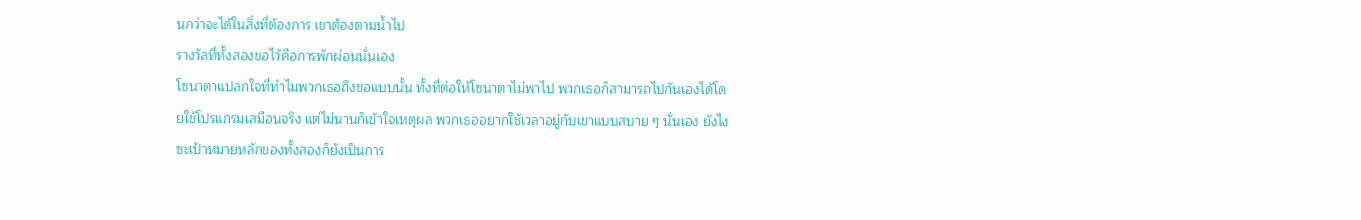นกว่าจะได้ในสิ่งที่ต้องการ เขาต้องตามน้ำไป
รางวัลที่ทั้งสองขอไว้คือการพักผ่อนนั่นเอง
โซนาตาแปลกใจที่ทำไมพวกเธอถึงขอแบบนั้น ทั้งที่ต่อให้โซนาตาไม่พาไป พวกเธอก็สามารถไปกันเองได้โดยใช้โปรแกรมเสมือนจริง แต่ไม่นานก็เข้าใจเหตุผล พวกเธออยากใช้เวลาอยู่กับเขาแบบสบาย ๆ นั่นเอง ยังไงซะเป้าหมายหลักของทั้งสองก็ยังเป็นการ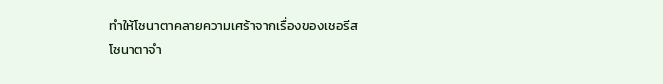ทำให้โซนาตาคลายความเศร้าจากเรื่องของเชอรีส
โซนาตาจำ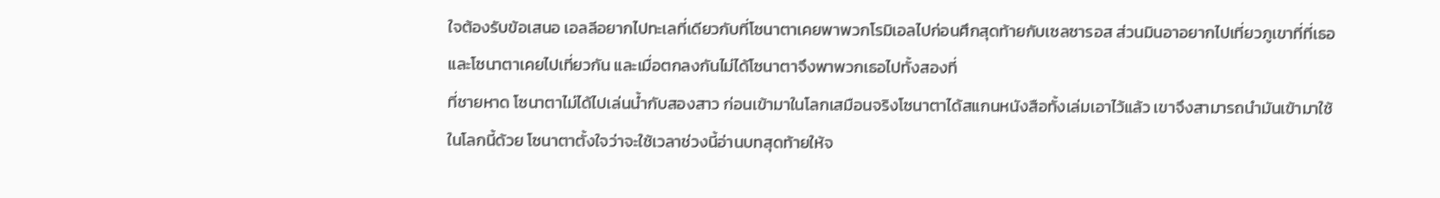ใจต้องรับข้อเสนอ เอลลีอยากไปทะเลที่เดียวกับที่โซนาตาเคยพาพวกโรมิเอลไปก่อนศึกสุดท้ายกับเซลซารอส ส่วนมินอาอยากไปเที่ยวภูเขาที่ที่เธอและโซนาตาเคยไปเที่ยวกัน และเมื่อตกลงกันไม่ได้โซนาตาจึงพาพวกเธอไปทั้งสองที่
ที่ชายหาด โซนาตาไม่ได้ไปเล่นน้ำกับสองสาว ก่อนเข้ามาในโลกเสมือนจริงโซนาตาได้สแกนหนังสือทั้งเล่มเอาไว้แล้ว เขาจึงสามารถนำมันเข้ามาใช้ในโลกนี้ด้วย โซนาตาตั้งใจว่าจะใช้เวลาช่วงนี้อ่านบทสุดท้ายให้จ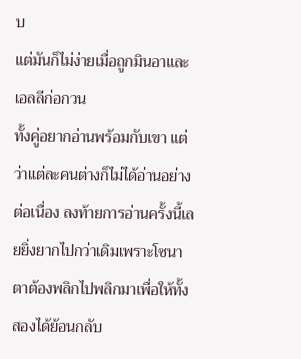บ
แต่มันก็ไม่ง่ายเมื่อถูกมินอาและเอลลีก่อกวน
ทั้งคู่อยากอ่านพร้อมกับเขา แต่ว่าแต่ละคนต่างก็ไม่ได้อ่านอย่างต่อเนื่อง ลงท้ายการอ่านครั้งนี้เลยยิ่งยากไปกว่าเดิมเพราะโซนาตาต้องพลิกไปพลิกมาเพื่อให้ทั้งสองได้ย้อนกลับ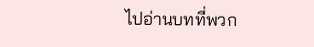ไปอ่านบทที่พวก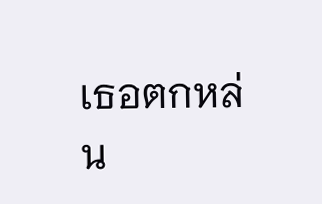เธอตกหล่น